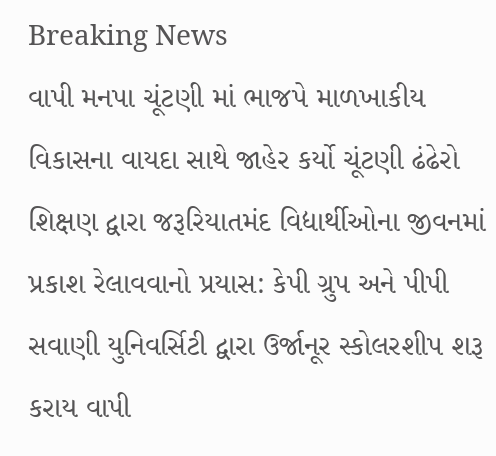Breaking News
વાપી મનપા ચૂંટણી માં ભાજપે માળખાકીય વિકાસના વાયદા સાથે જાહેર કર્યો ચૂંટણી ઢંઢેરો શિક્ષણ દ્વારા જરૂરિયાતમંદ વિદ્યાર્થીઓના જીવનમાં પ્રકાશ રેલાવવાનો પ્રયાસ: કેપી ગ્રુપ અને પીપી સવાણી યુનિવર્સિટી દ્વારા ઉર્જાનૂર સ્કોલરશીપ શરૂ કરાય વાપી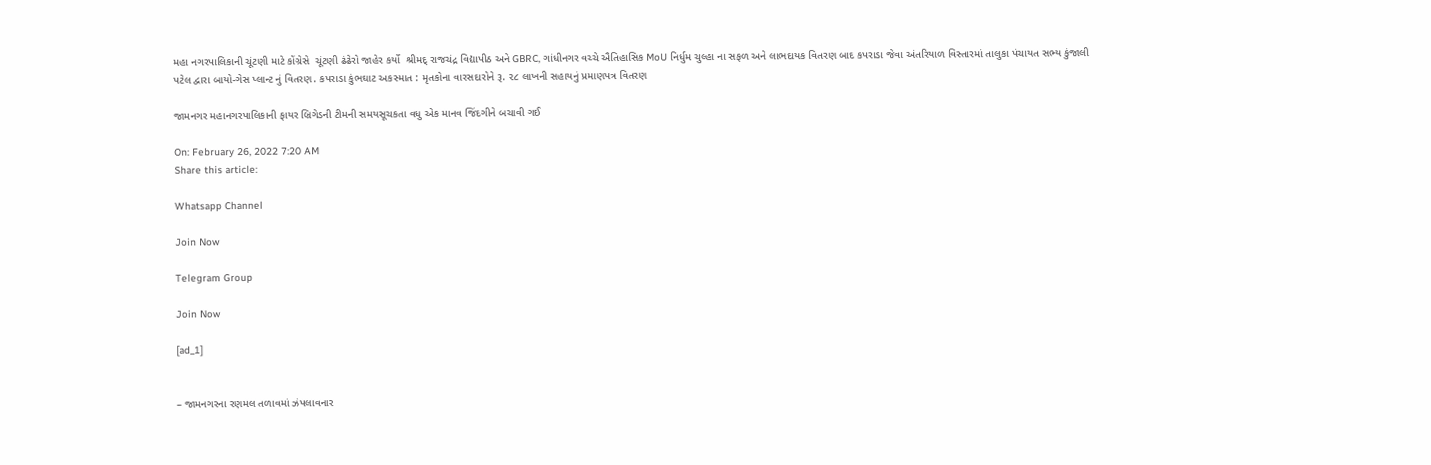મહા નગરપાલિકાની ચૂંટણી માટે કોંગ્રેસે  ચૂંટણી ઢંઢેરો જાહેર કર્યો  શ્રીમદ્ રાજચંદ્ર વિદ્યાપીઠ અને GBRC, ગાંધીનગર વચ્ચે ઐતિહાસિક MoU નિર્ધુમ ચુલ્હા ના સફળ અને લાભદાયક વિતરણ બાદ કપરાડા જેવા અંતરિયાળ વિસ્તારમાં તાલુકા પંચાયત સભ્ય કુંજાલી પટેલ દ્વારા બાયો-ગેસ પ્લાન્ટ નું વિતરણ. કપરાડા કુંભઘાટ અકસ્માત : મૃતકોના વારસદારોને રૂ. ૨૮ લાખની સહાયનું પ્રમાણપત્ર વિતરણ

જામનગર મહાનગરપાલિકાની ફાયર બ્રિગેડની ટીમની સમયસૂચકતા વધુ એક માનવ જિંદગીને બચાવી ગઈ

On: February 26, 2022 7:20 AM
Share this article:

Whatsapp Channel

Join Now

Telegram Group

Join Now

[ad_1]


– જામનગરના રણમલ તળાવમાં ઝંપલાવનાર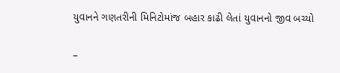યુવાનને ગણતરીની મિનિટોમાંજ બહાર કાઢી લેતાં યુવાનનો જીવ બચ્યો

–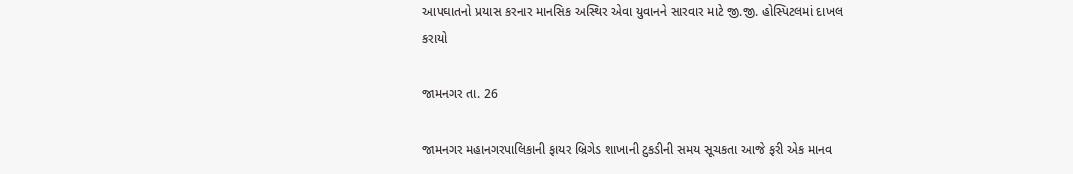આપઘાતનો પ્રયાસ કરનાર માનસિક અસ્થિર એવા યુવાનને સારવાર માટે જી.જી. હોસ્પિટલમાં દાખલ કરાયો

જામનગર તા. 26

જામનગર મહાનગરપાલિકાની ફાયર બ્રિગેડ શાખાની ટુકડીની સમય સૂચકતા આજે ફરી એક માનવ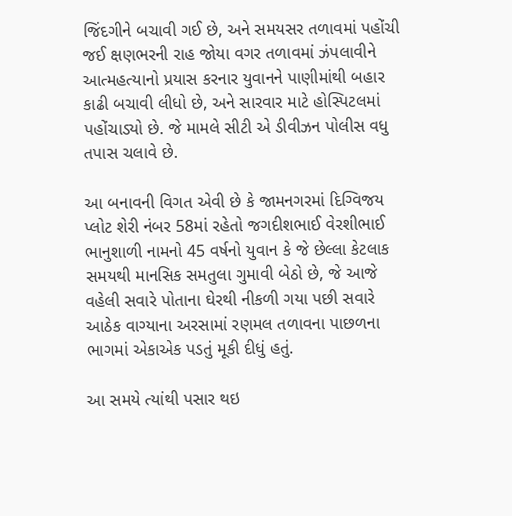જિંદગીને બચાવી ગઈ છે, અને સમયસર તળાવમાં પહોંચી જઈ ક્ષણભરની રાહ જોયા વગર તળાવમાં ઝંપલાવીને આત્મહત્યાનો પ્રયાસ કરનાર યુવાનને પાણીમાંથી બહાર કાઢી બચાવી લીધો છે, અને સારવાર માટે હોસ્પિટલમાં પહોંચાડ્યો છે. જે મામલે સીટી એ ડીવીઝન પોલીસ વધુ તપાસ ચલાવે છે.

આ બનાવની વિગત એવી છે કે જામનગરમાં દિગ્વિજય પ્લોટ શેરી નંબર 58માં રહેતો જગદીશભાઈ વેરશીભાઈ ભાનુશાળી નામનો 45 વર્ષનો યુવાન કે જે છેલ્લા કેટલાક સમયથી માનસિક સમતુલા ગુમાવી બેઠો છે, જે આજે વહેલી સવારે પોતાના ઘેરથી નીકળી ગયા પછી સવારે આઠેક વાગ્યાના અરસામાં રણમલ તળાવના પાછળના ભાગમાં એકાએક પડતું મૂકી દીધું હતું.

આ સમયે ત્યાંથી પસાર થઇ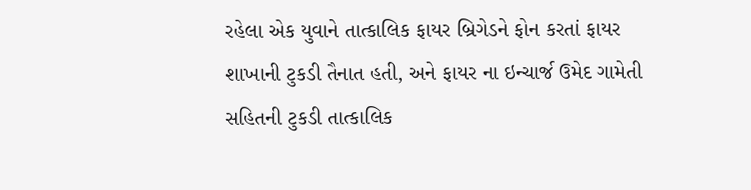રહેલા એક યુવાને તાત્કાલિક ફાયર બ્રિગેડને ફોન કરતાં ફાયર શાખાની ટુકડી તૈનાત હતી, અને ફાયર ના ઇન્ચાર્જ ઉમેદ ગામેતી સહિતની ટુકડી તાત્કાલિક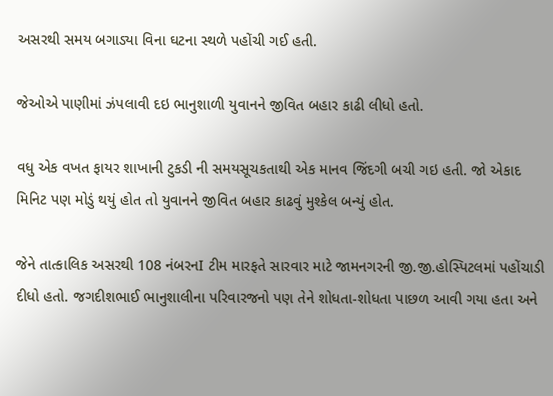અસરથી સમય બગાડ્યા વિના ઘટના સ્થળે પહોંચી ગઈ હતી.

જેઓએ પાણીમાં ઝંપલાવી દઇ ભાનુશાળી યુવાનને જીવિત બહાર કાઢી લીધો હતો.

વધુ એક વખત ફાયર શાખાની ટુકડી ની સમયસૂચકતાથી એક માનવ જિંદગી બચી ગઇ હતી. જો એકાદ મિનિટ પણ મોડું થયું હોત તો યુવાનને જીવિત બહાર કાઢવું મુશ્કેલ બન્યું હોત.

જેને તાત્કાલિક અસરથી 108 નંબરનI ટીમ મારફતે સારવાર માટે જામનગરની જી.જી.હોસ્પિટલમાં પહોંચાડી દીધો હતો. જગદીશભાઈ ભાનુશાલીના પરિવારજનો પણ તેને શોધતા-શોધતા પાછળ આવી ગયા હતા અને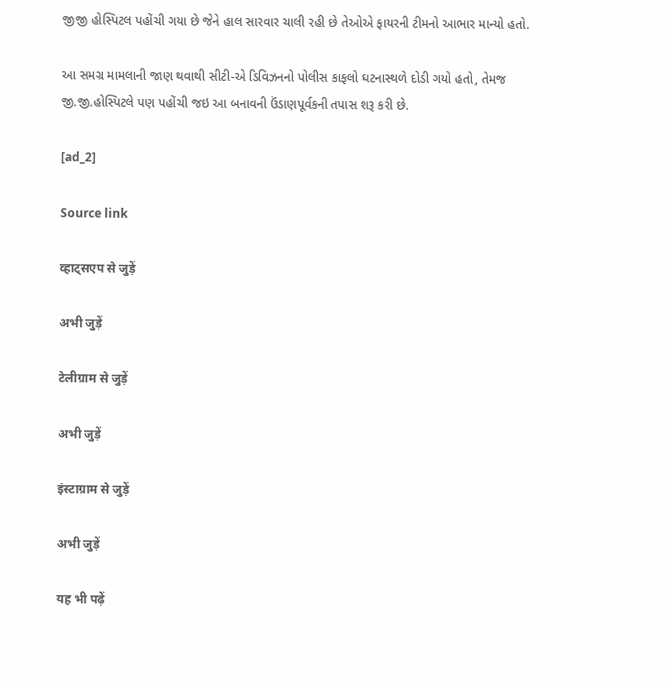જીજી હોસ્પિટલ પહોંચી ગયા છે જેને હાલ સારવાર ચાલી રહી છે તેઓએ ફાયરની ટીમનો આભાર માન્યો હતો.

આ સમગ્ર મામલાની જાણ થવાથી સીટી-એ ડિવિઝનનો પોલીસ કાફલો ઘટનાસ્થળે દોડી ગયો હતો, તેમજ જી.જી.હોસ્પિટલે પણ પહોંચી જઇ આ બનાવની ઉંડાણપૂર્વકની તપાસ શરૂ કરી છે.

[ad_2]

Source link

व्हाट्सएप से जुड़ें

अभी जुड़ें

टेलीग्राम से जुड़ें

अभी जुड़ें

इंस्टाग्राम से जुड़ें

अभी जुड़ें

यह भी पढ़ें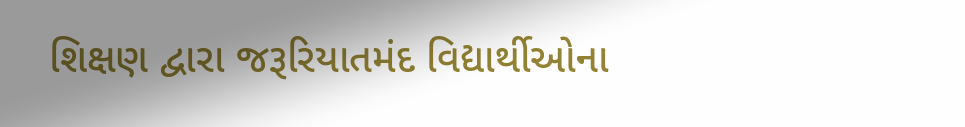શિક્ષણ દ્વારા જરૂરિયાતમંદ વિદ્યાર્થીઓના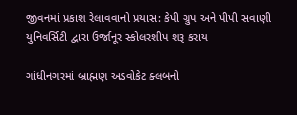જીવનમાં પ્રકાશ રેલાવવાનો પ્રયાસ: કેપી ગ્રુપ અને પીપી સવાણી યુનિવર્સિટી દ્વારા ઉર્જાનૂર સ્કોલરશીપ શરૂ કરાય

ગાંધીનગરમાં બ્રાહ્મણ અડવોકેટ ક્લબનો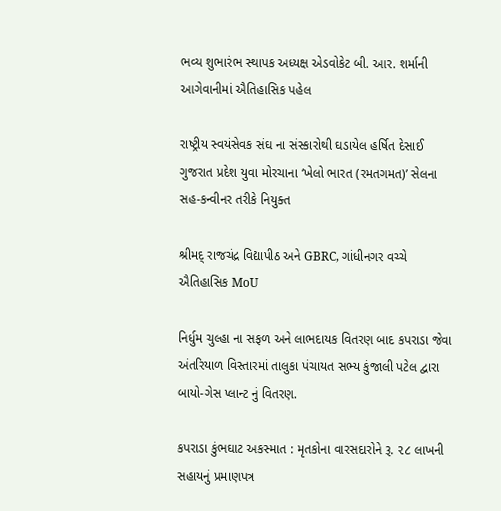ભવ્ય શુભારંભ સ્થાપક અધ્યક્ષ એડવોકેટ બી. આર. શર્માની આગેવાનીમાં ઐતિહાસિક પહેલ

રાષ્ટ્રીય સ્વયંસેવક સંઘ ના સંસ્કારોથી ઘડાયેલ હર્ષિત દેસાઈ ગુજરાત પ્રદેશ યુવા મોરચાના ‘ખેલો ભારત (રમતગમત)’ સેલના સહ-કન્વીનર તરીકે નિયુક્ત

શ્રીમદ્ રાજચંદ્ર વિદ્યાપીઠ અને GBRC, ગાંધીનગર વચ્ચે ઐતિહાસિક MoU

નિર્ધુમ ચુલ્હા ના સફળ અને લાભદાયક વિતરણ બાદ કપરાડા જેવા અંતરિયાળ વિસ્તારમાં તાલુકા પંચાયત સભ્ય કુંજાલી પટેલ દ્વારા બાયો-ગેસ પ્લાન્ટ નું વિતરણ.

કપરાડા કુંભઘાટ અકસ્માત : મૃતકોના વારસદારોને રૂ. ૨૮ લાખની સહાયનું પ્રમાણપત્ર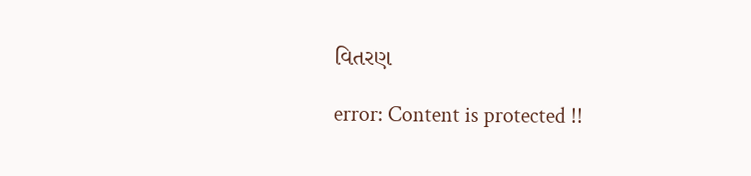વિતરણ

error: Content is protected !!